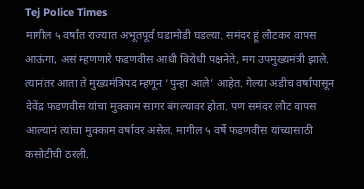Tej Police Times
मागील ५ वर्षांत राज्यात अभूतपूर्व घडामोडी घडल्या. समंदर हूं लौटकर वापस आऊंगा, असं म्हणणारे फडणवीस आधी विरोधी पक्षनेते, मग उपमुख्यमंत्री झाले. त्यानंतर आता ते मुख्यमंत्रिपद म्हणून ‘पुन्हा आले’ आहेत. गेल्या अडीच वर्षांपासून देवेंद्र फडणवीस यांचा मुक्काम सागर बंगल्यावर होता. पण समंदर लौट वापस आल्यानं त्यांचा मुक्काम वर्षावर असेल. मागील ५ वर्षे फडणवीस यांच्यासाठी कसोटीची ठरली.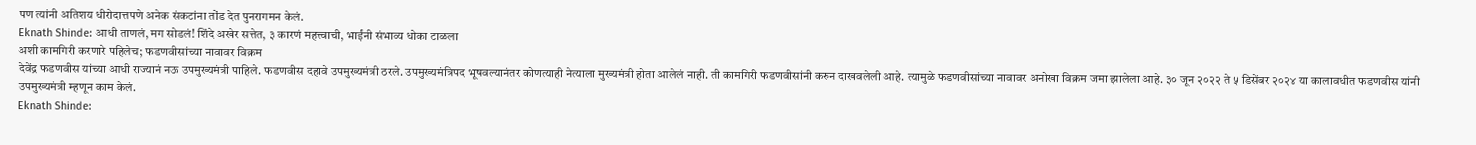पण त्यांनी अतिशय धीरोदात्तपणे अनेक संकटांना तोंड देत पुनरागमन केलं.
Eknath Shinde: आधी ताणलं, मग सोडलं! शिंदे अखेर सत्तेत, ३ कारणं महत्त्वाची, भाईंनी संभाव्य धोका टाळला
अशी कामगिरी करणारे पहिलेच; फडणवीसांच्या नावावर विक्रम
देवेंद्र फडणवीस यांच्या आधी राज्यानं नऊ उपमुख्यमंत्री पाहिले. फडणवीस दहावे उपमुख्यमंत्री ठरले. उपमुख्यमंत्रिपद भूषवल्यानंतर कोणत्याही नेत्याला मुख्यमंत्री होता आलेलं नाही. ती कामगिरी फडणवीसांनी करुन दाखवलेली आहे. त्यामुळे फडणवीसांच्या नावावर अनोखा विक्रम जमा झालेला आहे. ३० जून २०२२ ते ५ डिसेंबर २०२४ या कालावधीत फडणवीस यांनी उपमुख्यमंत्री म्हणून काम केलं.
Eknath Shinde: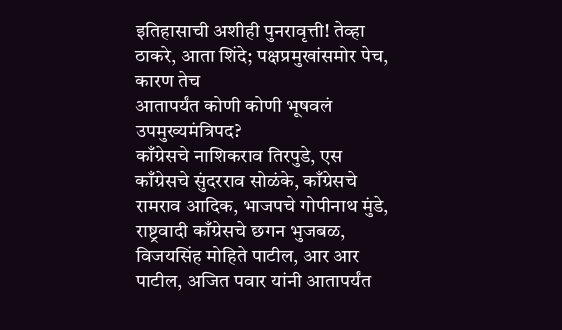इतिहासाची अशीही पुनरावृत्ती! तेव्हा ठाकरे, आता शिंदे; पक्षप्रमुखांसमोर पेच, कारण तेच
आतापर्यंत कोणी कोणी भूषवलं उपमुख्यमंत्रिपद?
काँग्रेसचे नाशिकराव तिरपुडे, एस काँग्रेसचे सुंदरराव सोळंके, काँग्रेसचे रामराव आदिक, भाजपचे गोपीनाथ मुंडे, राष्ट्रवादी काँग्रेसचे छगन भुजबळ, विजयसिंह मोहिते पाटील, आर आर पाटील, अजित पवार यांनी आतापर्यंत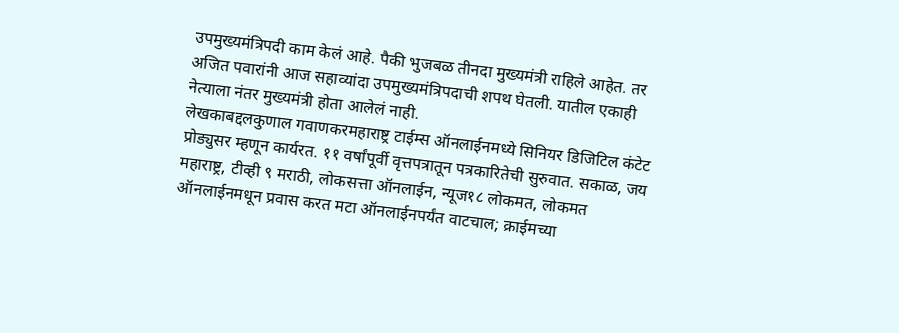उपमुख्यमंत्रिपदी काम केलं आहे. पैकी भुजबळ तीनदा मुख्यमंत्री राहिले आहेत. तर अजित पवारांनी आज सहाव्यांदा उपमुख्यमंत्रिपदाची शपथ घेतली. यातील एकाही नेत्याला नंतर मुख्यमंत्री होता आलेलं नाही.
लेखकाबद्दलकुणाल गवाणकरमहाराष्ट्र टाईम्स ऑनलाईनमध्ये सिनियर डिजिटिल कंटेट प्रोड्युसर म्हणून कार्यरत. ११ वर्षांपूर्वी वृत्तपत्रातून पत्रकारितेची सुरुवात. सकाळ, जय महाराष्ट्र, टीव्ही ९ मराठी, लोकसत्ता ऑनलाईन, न्यूज१८ लोकमत, लोकमत ऑनलाईनमधून प्रवास करत मटा ऑनलाईनपर्यंत वाटचाल; क्राईमच्या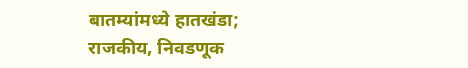बातम्यांमध्ये हातखंडा; राजकीय, निवडणूक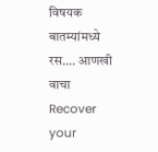विषयक बातम्यांमध्ये रस…. आणखी वाचा
Recover your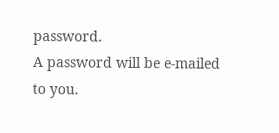password.
A password will be e-mailed to you.